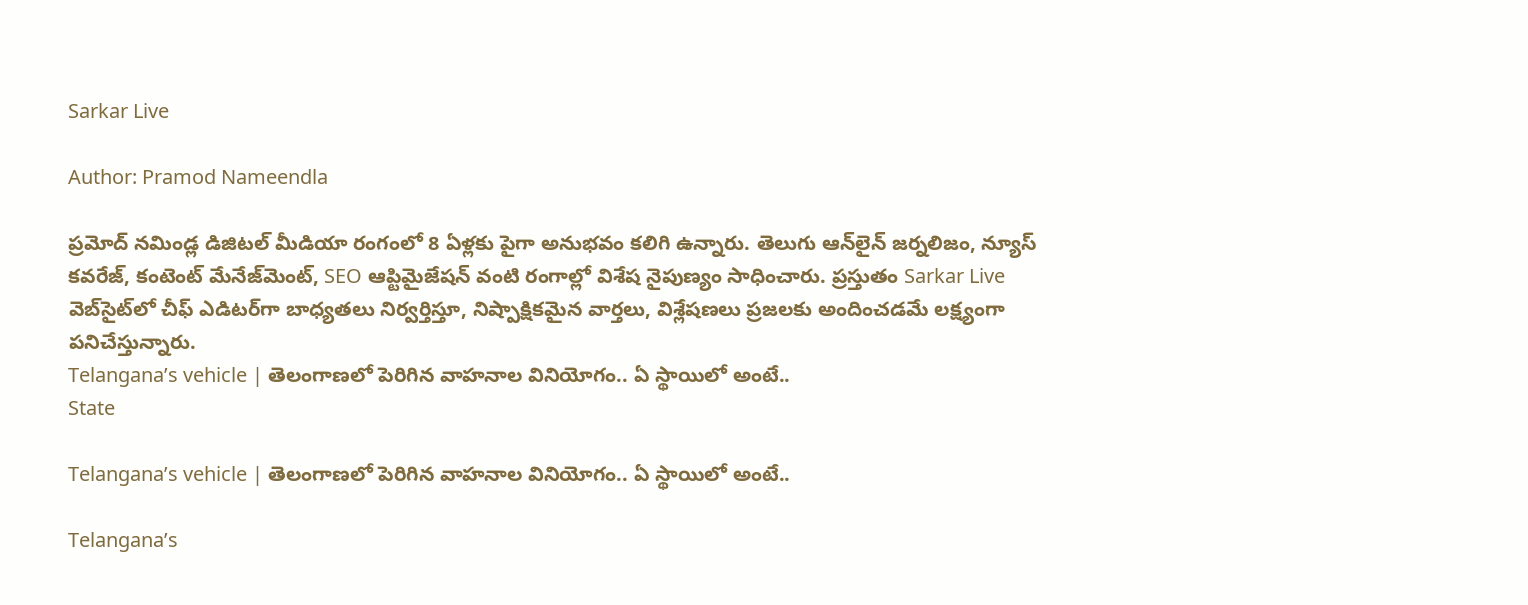Sarkar Live

Author: Pramod Nameendla

ప్ర‌మోద్ న‌మిండ్ల‌ డిజిట‌ల్ మీడియా రంగంలో 8 ఏళ్లకు పైగా అనుభ‌వం కలిగి ఉన్నారు. తెలుగు ఆన్‌లైన్‌ జర్నలిజం, న్యూస్ కవరేజ్‌, కంటెంట్ మేనేజ్‌మెంట్‌, SEO ఆప్టిమైజేషన్‌ వంటి రంగాల్లో విశేష నైపుణ్యం సాధించారు. ప్రస్తుతం Sarkar Live వెబ్‌సైట్‌లో చీఫ్ ఎడిటర్‌గా బాధ్యతలు నిర్వర్తిస్తూ, నిష్పాక్షికమైన వార్తలు, విశ్లేషణలు ప్రజలకు అందించడమే లక్ష్యంగా పనిచేస్తున్నారు.
Telangana’s vehicle | తెలంగాణ‌లో పెరిగిన వాహ‌నాల వినియోగం.. ఏ స్థాయిలో అంటే..
State

Telangana’s vehicle | తెలంగాణ‌లో పెరిగిన వాహ‌నాల వినియోగం.. ఏ స్థాయిలో అంటే..

Telangana’s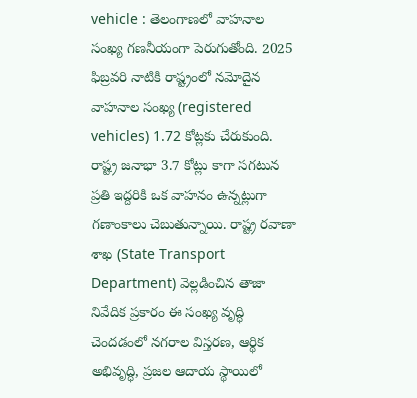vehicle : తెలంగాణలో వాహనాల సంఖ్య గణనీయంగా పెరుగుతోంది. 2025 ఫిబ్రవరి నాటికి రాష్ట్రంలో నమోదైన వాహనాల సంఖ్య (registered vehicles) 1.72 కోట్లకు చేరుకుంది. రాష్ట్ర జనాభా 3.7 కోట్లు కాగా సగటున ప్రతి ఇద్దరికి ఒక వాహనం ఉన్నట్లుగా గణాంకాలు చెబుతున్నాయి. రాష్ట్ర రవాణా శాఖ (State Transport Department) వెల్లడించిన తాజా నివేదిక ప్రకారం ఈ సంఖ్య వృద్ధి చెందడంలో నగరాల విస్తరణ, ఆర్థిక అభివృద్ధి, ప్రజల ఆదాయ స్థాయిలో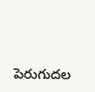పెరుగుదల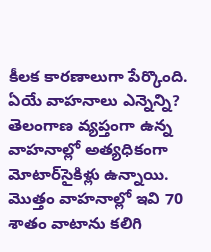కీలక కారణాలుగా పేర్కొంది. ఏయే వాహ‌నాలు ఎన్నెన్ని? తెలంగాణ వ్య‌ప్తంగా ఉన్న‌ వాహ‌నాల్లో అత్య‌ధికంగా మోటార్‌సైకిళ్లు ఉన్నాయి. మొత్తం వాహనాల్లో ఇవి 70 శాతం వాటాను కలిగి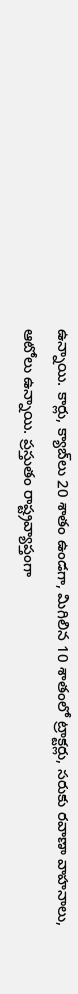ఉన్నాయి. కార్లు, క్యాబ్‌లు 20 శాతం ఉండగా, మిగిలిన 10 శాతంలో ట్రాక్టర్లు, సరుకు రవాణా వాహనాలు, ఆటోలు ఉన్నాయి. ప్రస్తుతం రాష్ట్రవ్యాప్తంగా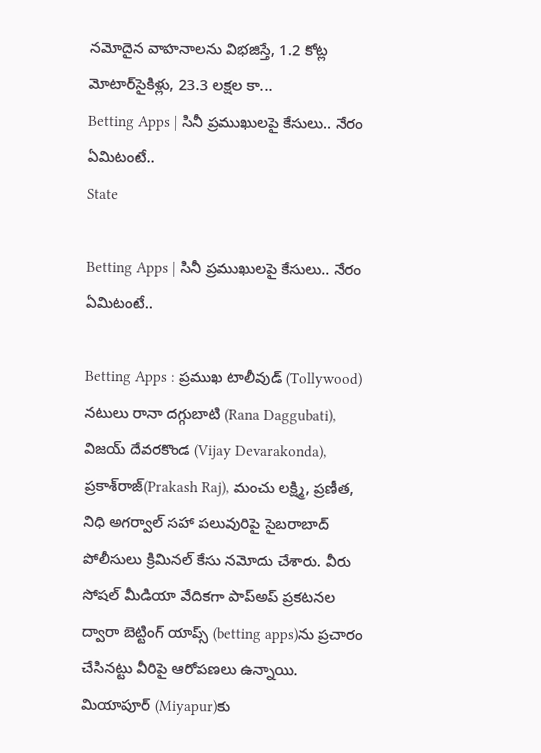నమోదైన వాహనాలను విభజిస్తే, 1.2 కోట్ల మోటార్‌సైకిళ్లు, 23.3 లక్షల కా...
Betting Apps | సినీ ప్ర‌ముఖుల‌పై కేసులు.. నేరం ఏమిటంటే..
State

Betting Apps | సినీ ప్ర‌ముఖుల‌పై కేసులు.. నేరం ఏమిటంటే..

Betting Apps : ప్రముఖ టాలీవుడ్ (Tollywood) నటులు రానా దగ్గుబాటి (Rana Daggubati), విజయ్ దేవరకొండ (Vijay Devarakonda), ప్రకాశ్‌రాజ్(Prakash Raj), మంచు లక్ష్మి, ప్రణీత, నిధి అగర్వాల్ సహా పలువురిపై సైబరాబాద్ పోలీసులు క్రిమినల్ కేసు నమోదు చేశారు. వీరు సోషల్ మీడియా వేదికగా పాప్అప్ ప్రకటనల ద్వారా బెట్టింగ్ యాప్స్ (betting apps)ను ప్రచారం చేసినట్టు వీరిపై ఆరోపణలు ఉన్నాయి. మియాపూర్ (Miyapur)కు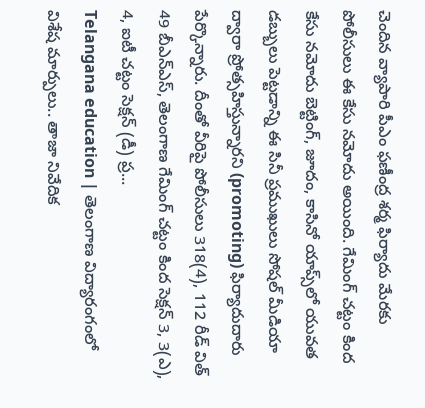చెందిన వ్యాపారి పీఎం ఫణీంద్ర శర్మ ఫిర్యాదు మేరకు పోలీసులు ఈ కేసు నమోదు అయింది. గేమింగ్ చ‌ట్టం కింద కేసు న‌మోదు బెట్టింగ్, జూదం, కాసినో యాప్స్‌లో యువ‌త డ‌బ్బులు పెట్ట‌డాన్ని ఈ సినీ ప్ర‌ముఖులు సోష‌ల్ మీడియా ద్వారా ప్రోత్స‌హిస్తున్నార‌ని (promoting) ఫిర్యాదుదారు పేర్కొన్నారు. దీంతో వీరిపై పోలీసులు 318(4), 112 రీడ్ విత్ 49 బీఎన్‌ఎస్, తెలంగాణ గేమింగ్ చట్టం కింద సెక్షన్ 3, 3(ఎ), 4, ఐటీ చట్టం సెక్షన్ (డీ) ప్ర...
Telangana education | తెలంగాణ విద్యారంగంలో విశేష మార్పులు.. తాజా నివేదిక‌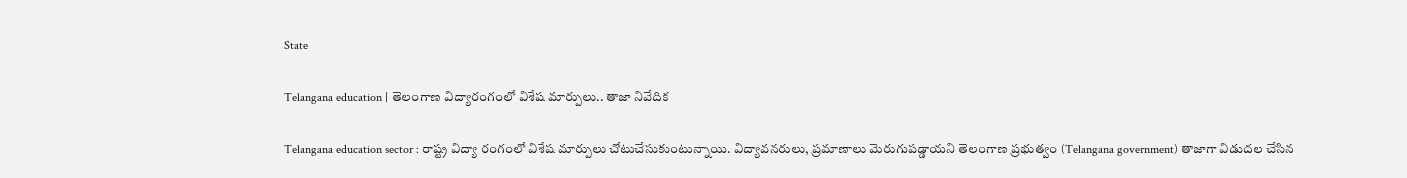State

Telangana education | తెలంగాణ విద్యారంగంలో విశేష మార్పులు.. తాజా నివేదిక‌

Telangana education sector : రాష్ట్ర విద్యా రంగంలో విశేష మార్పులు చోటుచేసుకుంటున్నాయి. విద్యావ‌న‌రులు, ప్ర‌మాణాలు మెరుగుప‌డ్డాయ‌ని తెలంగాణ ప్రభుత్వం (Telangana government) తాజాగా విడుదల చేసిన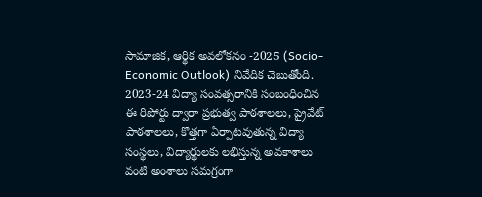సామాజిక, ఆర్థిక అవలోకనం -2025 (Socio-Economic Outlook) నివేదిక చెబుతోంది. 2023-24 విద్యా సంవత్సరానికి సంబంధించిన ఈ రిపోర్టు ద్వారా ప్రభుత్వ పాఠశాలలు, ప్రైవేట్ పాఠశాలలు, కొత్తగా ఏర్పాటవుతున్న విద్యా సంస్థలు, విద్యార్థులకు లభిస్తున్న అవకాశాలు వంటి అంశాలు సమగ్రంగా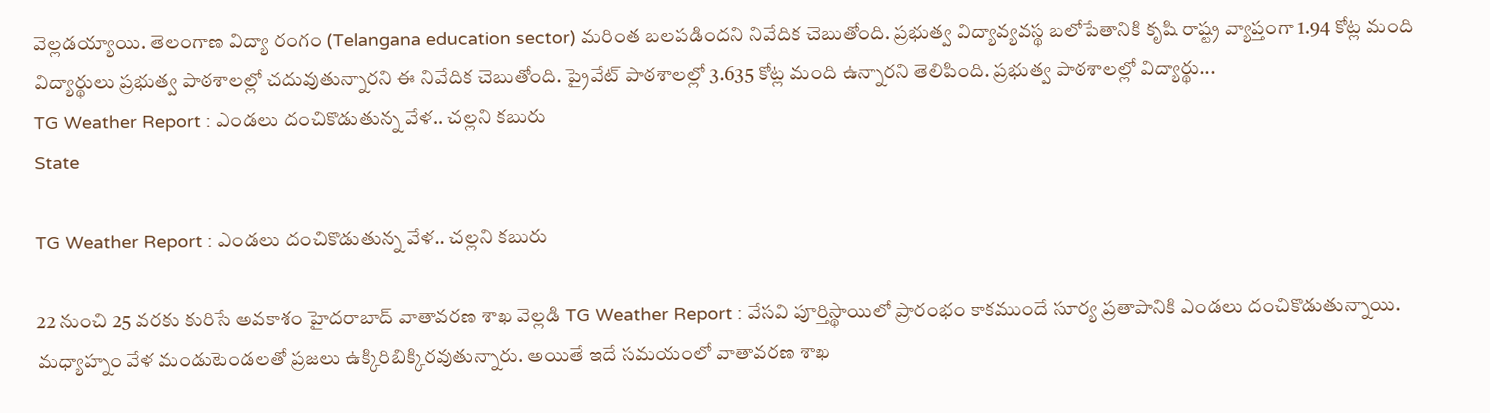వెల్లడయ్యాయి. తెలంగాణ విద్యా రంగం (Telangana education sector) మ‌రింత బ‌ల‌ప‌డింద‌ని నివేదిక చెబుతోంది. ప్ర‌భుత్వ విద్యావ్య‌వ‌స్థ బ‌లోపేతానికి కృషి రాష్ట్ర వ్యాప్తంగా 1.94 కోట్ల మంది విద్యార్థులు ప్రభుత్వ పాఠశాలల్లో చదువుతున్నార‌ని ఈ నివేదిక చెబుతోంది. ప్రైవేట్ పాఠశాలల్లో 3.635 కోట్ల మంది ఉన్నార‌ని తెలిపింది. ప్రభుత్వ పాఠశాలల్లో విద్యార్థు...
TG Weather Report : ఎండలు దంచికొడుతున్న వేళ.. చల్లని కబురు
State

TG Weather Report : ఎండలు దంచికొడుతున్న వేళ.. చల్లని కబురు

22 నుంచి 25 వరకు కురిసే అవకాశం హైదరాబాద్‌ వాతావరణ శాఖ వెల్లడి TG Weather Report : వేసవి పూర్తిస్థాయిలో ప్రారంభం కాకముందే సూర్య ప్రతాపానికి ఎండలు దంచికొడుతున్నాయి. మధ్యాహ్నం వేళ మండుటెండలతో ప్రజలు ఉక్కిరిబిక్కిరవుతున్నారు. అయితే ఇదే సమయంలో వాతావరణ శాఖ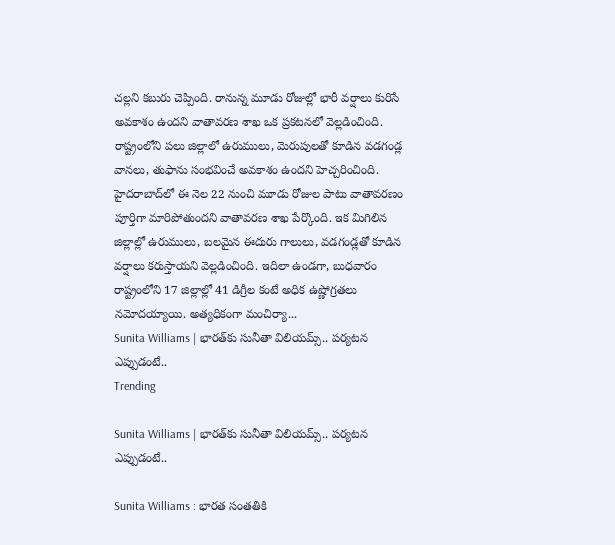చల్లని కబురు చెప్పింది. రానున్న మూడు రోజుల్లో భారీ వర్షాలు కురిసే అవకాశం ఉందని వాతావరణ శాఖ ఒక ప్రకటనలో వెల్లడించింది. రాష్ట్రంలోని పలు జిల్లాలో ఉరుములు, మెరుపులతో కూడిన వడగండ్ల వానలు, తుఫాను సంభవించే అవకాశం ఉందని హెచ్చరించింది. హైదరాబాద్‌లో ఈ నెల 22 నుంచి మూడు రోజుల పాటు వాతావరణం పూర్తిగా మారిపోతుందని వాతావరణ శాఖ పేర్కొంది. ఇక మిగిలిన జిల్లాల్లో ఉరుములు, బలమైన ఈదురు గాలులు, వడగండ్లతో కూడిన వర్షాలు కరుస్తాయని వెల్లడించింది. ఇదిలా ఉండగా, బుధవారం రాష్ట్రంలోని 17 జిల్లాల్లో 41 డిగ్రీల కంటే అధిక ఉష్ణోగ్రతలు నమోదయ్యాయి. అత్యధికంగా మంచిర్యా...
Sunita Williams | భార‌త్‌కు సునీతా విలియమ్స్.. ప‌ర్య‌ట‌న ఎప్పుడంటే..
Trending

Sunita Williams | భార‌త్‌కు సునీతా విలియమ్స్.. ప‌ర్య‌ట‌న ఎప్పుడంటే..

Sunita Williams : భారత సంతతికి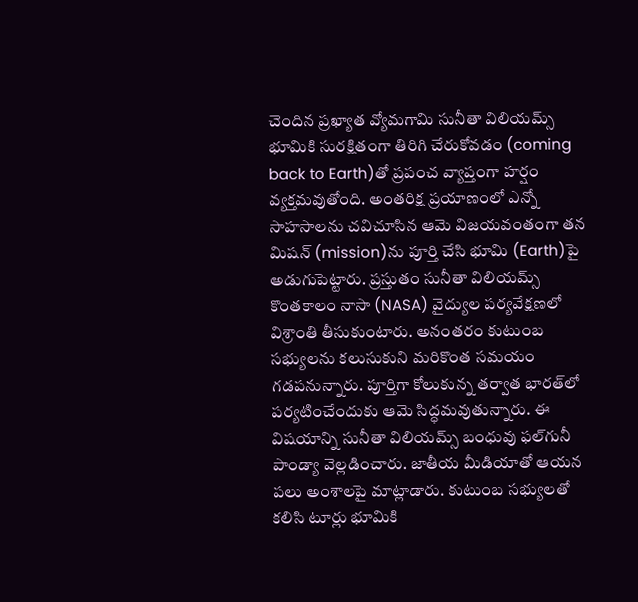చెందిన ప్రఖ్యాత వ్యోమగామి సునీతా విలియమ్స్ భూమికి సురక్షితంగా తిరిగి చేరుకోవడం (coming back to Earth)తో ప్రపంచ వ్యాప్తంగా హర్షం వ్యక్తమవుతోంది. అంతరిక్ష ప్రయాణంలో ఎన్నో సాహసాలను చవిచూసిన ఆమె విజయవంతంగా తన మిషన్ (mission)ను పూర్తి చేసి భూమి (Earth)పై అడుగుపెట్టారు. ప్రస్తుతం సునీతా విలియమ్స్ కొంతకాలం నాసా (NASA) వైద్యుల పర్యవేక్షణలో విశ్రాంతి తీసుకుంటారు. అనంతరం కుటుంబ సభ్యులను కలుసుకుని మరికొంత సమయం గడపనున్నారు. పూర్తిగా కోలుకున్న తర్వాత భారత్‌లో పర్యటించేందుకు ఆమె సిద్ధమవుతున్నారు. ఈ విషయాన్ని సునీతా విలియమ్స్ బంధువు ఫల్‌గునీ పాండ్యా వెల్లడించారు. జాతీయ మీడియాతో ఆయ‌న ప‌లు అంశాల‌పై మాట్లాడారు. కుటుంబ స‌భ్యుల‌తో క‌లిసి టూర్లు భూమికి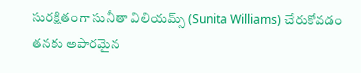సురక్షితంగా సునీతా విలియమ్స్ (Sunita Williams) చేరుకోవడం తనకు అపారమైన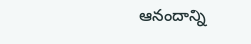ఆనందాన్ని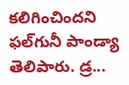కలిగించిందని ఫల్‌గునీ పాండ్యా తెలిపారు. డ్ర...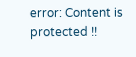error: Content is protected !!